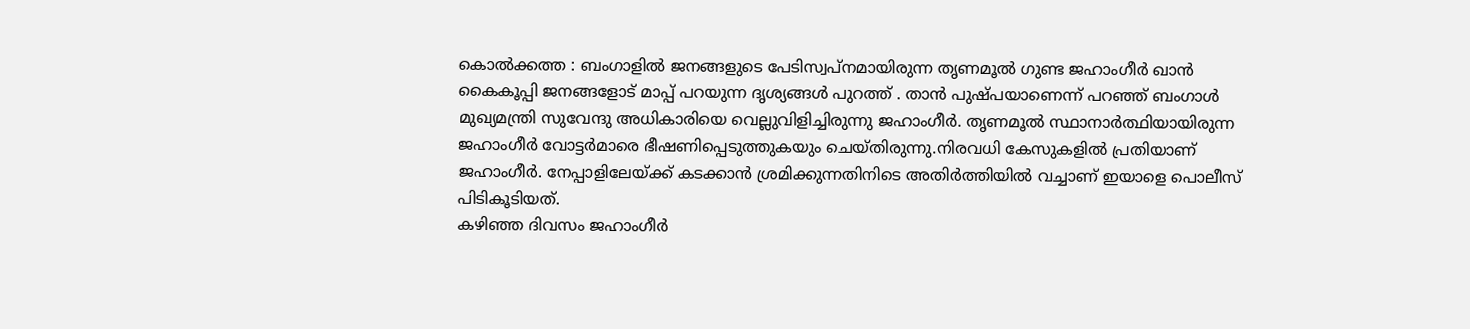കൊൽക്കത്ത : ബംഗാളിൽ ജനങ്ങളുടെ പേടിസ്വപ്നമായിരുന്ന തൃണമൂൽ ഗുണ്ട ജഹാംഗീർ ഖാൻ കൈകൂപ്പി ജനങ്ങളോട് മാപ്പ് പറയുന്ന ദൃശ്യങ്ങൾ പുറത്ത് . താൻ പുഷ്പയാണെന്ന് പറഞ്ഞ് ബംഗാൾ മുഖ്യമന്ത്രി സുവേന്ദു അധികാരിയെ വെല്ലുവിളിച്ചിരുന്നു ജഹാംഗീർ. തൃണമൂൽ സ്ഥാനാർത്ഥിയായിരുന്ന ജഹാംഗീർ വോട്ടർമാരെ ഭീഷണിപ്പെടുത്തുകയും ചെയ്തിരുന്നു.നിരവധി കേസുകളിൽ പ്രതിയാണ് ജഹാംഗീർ. നേപ്പാളിലേയ്ക്ക് കടക്കാൻ ശ്രമിക്കുന്നതിനിടെ അതിർത്തിയിൽ വച്ചാണ് ഇയാളെ പൊലീസ് പിടികൂടിയത്.
കഴിഞ്ഞ ദിവസം ജഹാംഗീർ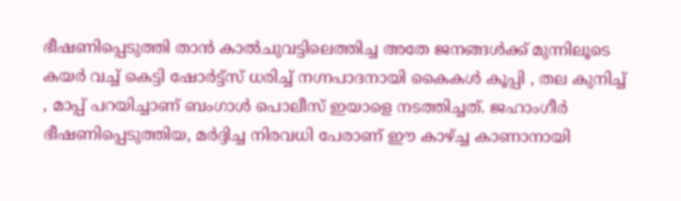ഭീഷണിപ്പെടുത്തി താൻ കാൽചുവട്ടിലെത്തിച്ച അതേ ജനങ്ങൾക്ക് മുന്നിലൂടെ കയർ വച്ച് കെട്ടി ഷോർട്ട്സ് ധരിച്ച് നഗ്നപാദനായി കൈകൾ കൂപ്പി , തല കുനിച്ച് , മാപ്പ് പറയിച്ചാണ് ബംഗാൾ പൊലീസ് ഇയാളെ നടത്തിച്ചത്. ജഹാംഗീർ ഭീഷണിപ്പെടുത്തിയ, മർദ്ദിച്ച നിരവധി പേരാണ് ഈ കാഴ്ച്ച കാണാനായി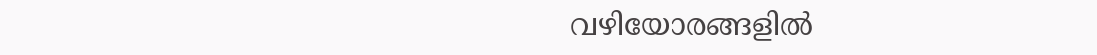വഴിയോരങ്ങളിൽ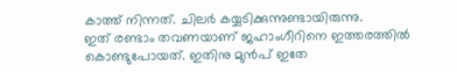കാത്ത് നിന്നത്. ചിലർ കയ്യടിക്കുന്നുണ്ടായിരുന്നു.
ഇത് രണ്ടാം തവണയാണ് ജഹാംഗീറിനെ ഇത്തരത്തിൽ കൊണ്ടുപോയത്. ഇതിനു മുൻപ് ഇതേ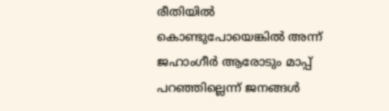രീതിയിൽ കൊണ്ടുപോയെങ്കിൽ അന്ന് ജഹാംഗീർ ആരോടും മാപ്പ് പറഞ്ഞില്ലെന്ന് ജനങ്ങൾ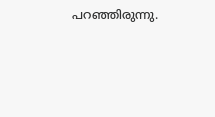പറഞ്ഞിരുന്നു.